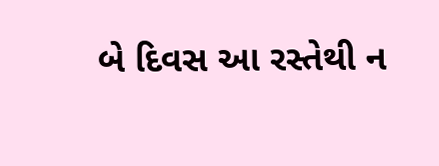બે દિવસ આ રસ્તેથી ન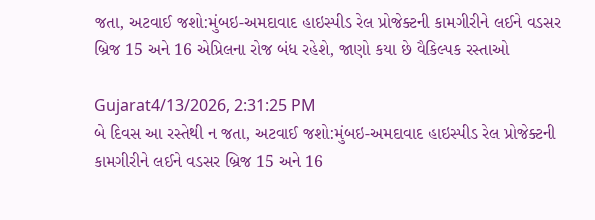જતા, અટવાઈ જશો:મુંબઇ-અમદાવાદ હાઇસ્પીડ રેલ પ્રોજેક્ટની કામગીરીને લઈને વડસર બ્રિજ 15 અને 16 એપ્રિલના રોજ બંધ રહેશે, જાણો કયા છે વૈકિલ્પક રસ્તાઓ

Gujarat4/13/2026, 2:31:25 PM
બે દિવસ આ રસ્તેથી ન જતા, અટવાઈ જશો:મુંબઇ-અમદાવાદ હાઇસ્પીડ રેલ પ્રોજેક્ટની કામગીરીને લઈને વડસર બ્રિજ 15 અને 16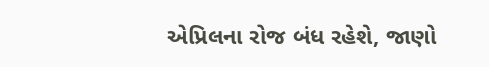એપ્રિલના રોજ બંધ રહેશે, જાણો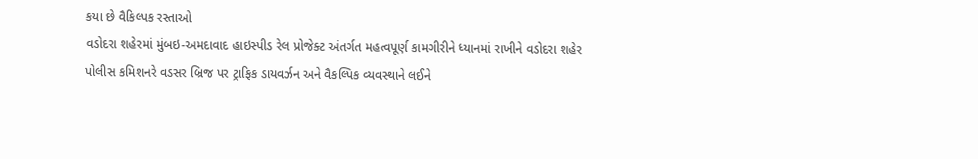કયા છે વૈકિલ્પક રસ્તાઓ
વડોદરા શહેરમાં મુંબઇ-અમદાવાદ હાઇસ્પીડ રેલ પ્રોજેક્ટ અંતર્ગત મહત્વપૂર્ણ કામગીરીને ધ્યાનમાં રાખીને વડોદરા શહેર પોલીસ કમિશનરે વડસર બ્રિજ પર ટ્રાફિક ડાયવર્ઝન અને વૈકલ્પિક વ્યવસ્થાને લઈને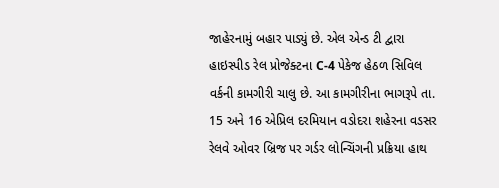જાહેરનામું બહાર પાડ્યું છે. એલ એન્ડ ટી દ્વારા હાઇસ્પીડ રેલ પ્રોજેક્ટના C-4 પેકેજ હેઠળ સિવિલ વર્કની કામગીરી ચાલુ છે. આ કામગીરીના ભાગરૂપે તા. 15 અને 16 એપ્રિલ દરમિયાન વડોદરા શહેરના વડસર રેલવે ઓવર બ્રિજ પર ગર્ડર લોન્ચિંગની પ્રક્રિયા હાથ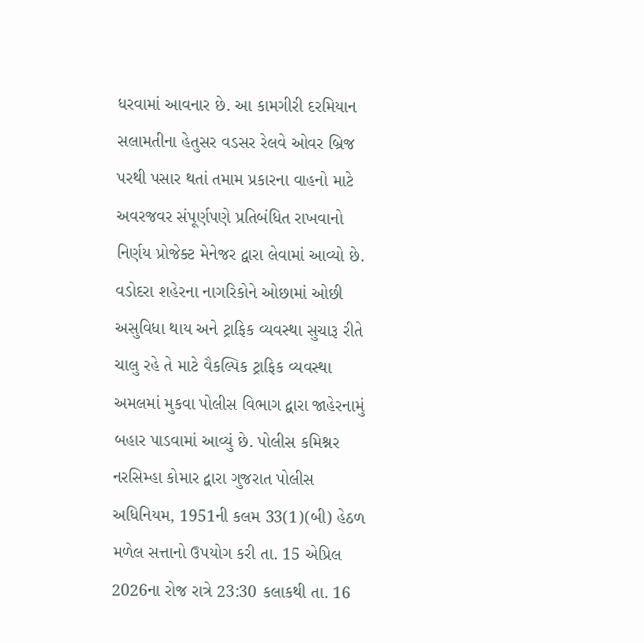ધરવામાં આવનાર છે. આ કામગીરી દરમિયાન સલામતીના હેતુસર વડસર રેલવે ઓવર બ્રિજ પરથી પસાર થતાં તમામ પ્રકારના વાહનો માટે અવરજવર સંપૂર્ણપણે પ્રતિબંધિત રાખવાનો નિર્ણય પ્રોજેક્ટ મેનેજર દ્વારા લેવામાં આવ્યો છે. વડોદરા શહેરના નાગરિકોને ઓછામાં ઓછી અસુવિધા થાય અને ટ્રાફિક વ્યવસ્થા સુચારૂ રીતે ચાલુ રહે તે માટે વૈકલ્પિક ટ્રાફિક વ્યવસ્થા અમલમાં મુકવા પોલીસ વિભાગ દ્વારા જાહેરનામું બહાર પાડવામાં આવ્યું છે. પોલીસ કમિશ્નર નરસિમ્હા કોમાર દ્વારા ગુજરાત પોલીસ અધિનિયમ, 1951ની કલમ 33(1)(બી) હેઠળ મળેલ સત્તાનો ઉપયોગ કરી તા. 15 એપ્રિલ 2026ના રોજ રાત્રે 23:30 કલાકથી તા. 16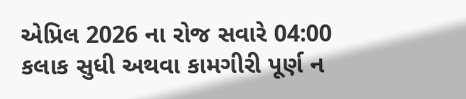એપ્રિલ 2026 ના રોજ સવારે 04:00 કલાક સુધી અથવા કામગીરી પૂર્ણ ન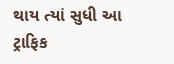થાય ત્યાં સુધી આ ટ્રાફિક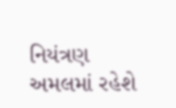નિયંત્રણ અમલમાં રહેશે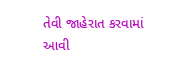તેવી જાહેરાત કરવામાં આવી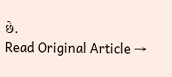છે.
Read Original Article →